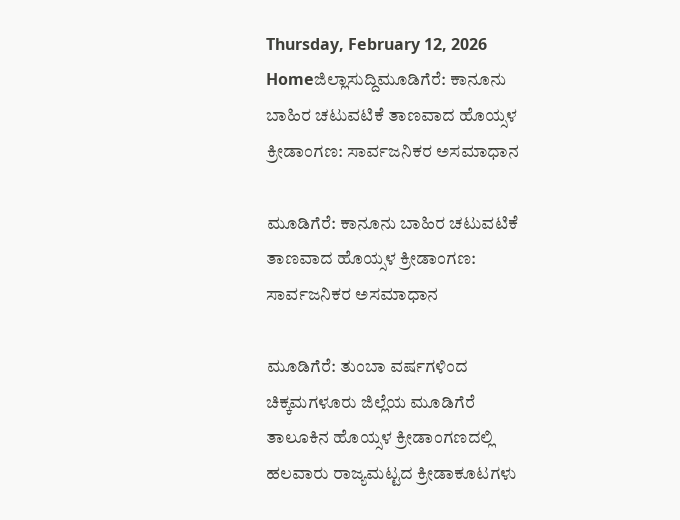Thursday, February 12, 2026
Homeಜಿಲ್ಲಾಸುದ್ದಿಮೂಡಿಗೆರೆ: ಕಾನೂನು ಬಾಹಿರ ಚಟುವಟಿಕೆ ತಾಣವಾದ ಹೊಯ್ಸಳ ಕ್ರೀಡಾಂಗಣ: ಸಾರ್ವಜನಿಕರ ಅಸಮಾಧಾನ

ಮೂಡಿಗೆರೆ: ಕಾನೂನು ಬಾಹಿರ ಚಟುವಟಿಕೆ ತಾಣವಾದ ಹೊಯ್ಸಳ ಕ್ರೀಡಾಂಗಣ: ಸಾರ್ವಜನಿಕರ ಅಸಮಾಧಾನ

ಮೂಡಿಗೆರೆ: ತುಂಬಾ ವರ್ಷಗಳಿಂದ ಚಿಕ್ಕಮಗಳೂರು ಜಿಲ್ಲೆಯ ಮೂಡಿಗೆರೆ ತಾಲೂಕಿನ ಹೊಯ್ಸಳ ಕ್ರೀಡಾಂಗಣದಲ್ಲಿ ಹಲವಾರು ರಾಜ್ಯಮಟ್ಟದ ಕ್ರೀಡಾಕೂಟಗಳು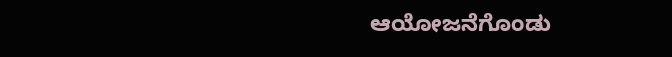ಆಯೋಜನೆಗೊಂಡು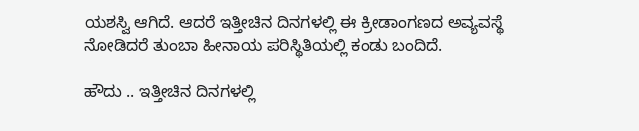ಯಶಸ್ವಿ ಆಗಿದೆ. ಆದರೆ ಇತ್ತೀಚಿನ ದಿನಗಳಲ್ಲಿ ಈ ಕ್ರೀಡಾಂಗಣದ ಅವ್ಯವಸ್ಥೆ ನೋಡಿದರೆ ತುಂಬಾ ಹೀನಾಯ ಪರಿಸ್ಥಿತಿಯಲ್ಲಿ ಕಂಡು ಬಂದಿದೆ.

ಹೌದು .. ಇತ್ತೀಚಿನ ದಿನಗಳಲ್ಲಿ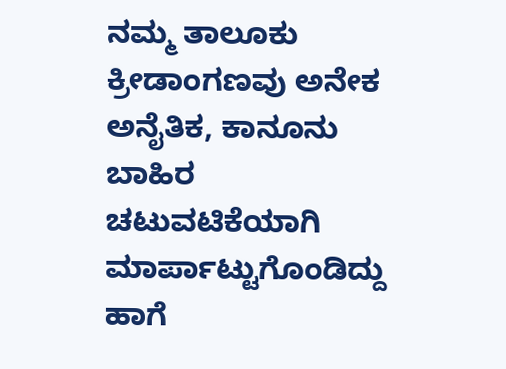ನಮ್ಮ ತಾಲೂಕು ಕ್ರೀಡಾಂಗಣವು ಅನೇಕ ಅನೈತಿಕ, ಕಾನೂನು ಬಾಹಿರ ಚಟುವಟಿಕೆಯಾಗಿ ಮಾರ್ಪಾಟ್ಟುಗೊಂಡಿದ್ದು ಹಾಗೆ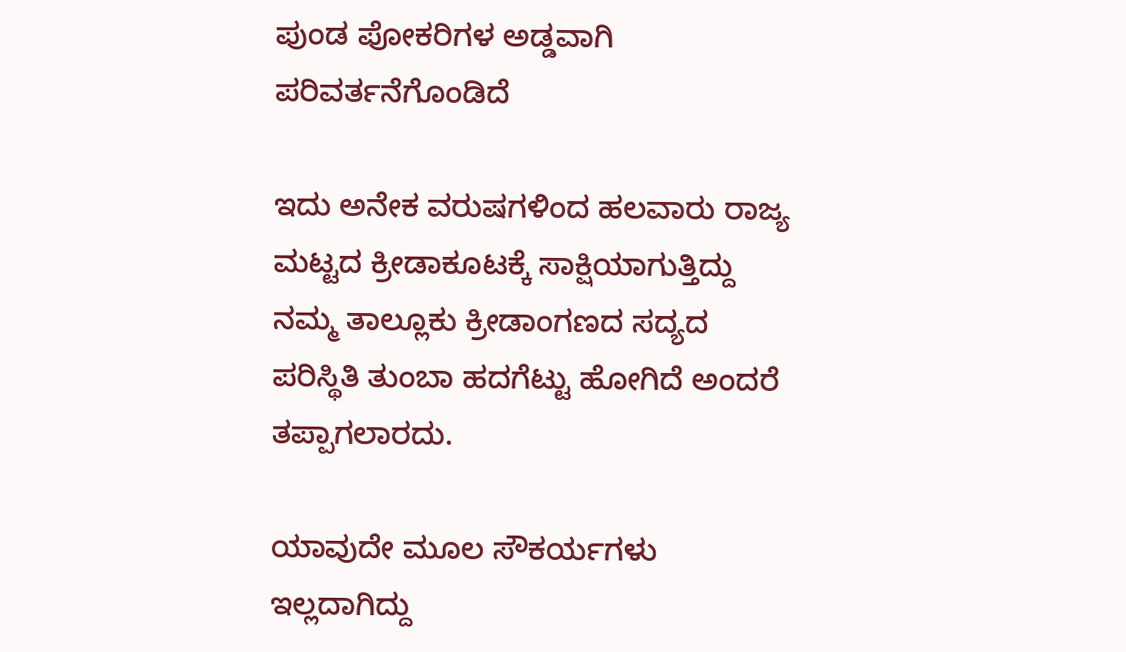ಪುಂಡ ಪೋಕರಿಗಳ ಅಡ್ಡವಾಗಿ ಪರಿವರ್ತನೆಗೊಂಡಿದೆ

ಇದು ಅನೇಕ ವರುಷಗಳಿಂದ ಹಲವಾರು ರಾಜ್ಯ ಮಟ್ಟದ ಕ್ರೀಡಾಕೂಟಕ್ಕೆ ಸಾಕ್ಷಿಯಾಗುತ್ತಿದ್ದು ನಮ್ಮ ತಾಲ್ಲೂಕು ಕ್ರೀಡಾಂಗಣದ ಸದ್ಯದ ಪರಿಸ್ಥಿತಿ ತುಂಬಾ ಹದಗೆಟ್ಟು ಹೋಗಿದೆ ಅಂದರೆ ತಪ್ಪಾಗಲಾರದು.

ಯಾವುದೇ ಮೂಲ ಸೌಕರ್ಯಗಳು ಇಲ್ಲದಾಗಿದ್ದು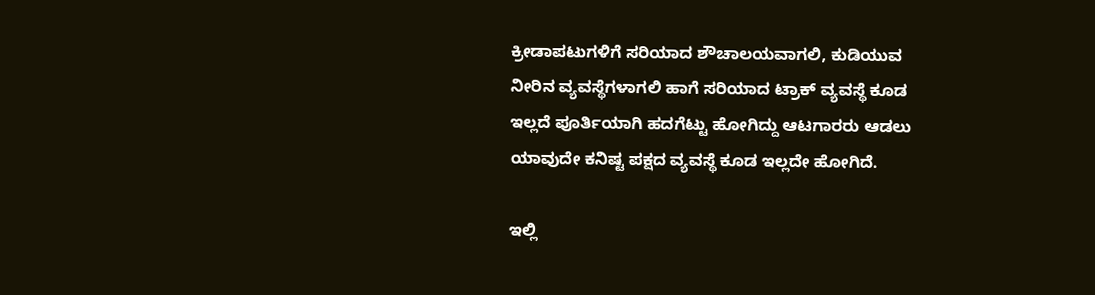ಕ್ರೀಡಾಪಟುಗಳಿಗೆ ಸರಿಯಾದ ಶೌಚಾಲಯವಾಗಲಿ, ಕುಡಿಯುವ ನೀರಿನ ವ್ಯವಸ್ಥೆಗಳಾಗಲಿ ಹಾಗೆ ಸರಿಯಾದ ಟ್ರಾಕ್ ವ್ಯವಸ್ಥೆ ಕೂಡ ಇಲ್ಲದೆ ಪೂರ್ತಿಯಾಗಿ ಹದಗೆಟ್ಟು ಹೋಗಿದ್ದು ಆಟಗಾರರು ಆಡಲು ಯಾವುದೇ ಕನಿಷ್ಟ ಪಕ್ಷದ ವ್ಯವಸ್ಥೆ ಕೂಡ ಇಲ್ಲದೇ ಹೋಗಿದೆ.

ಇಲ್ಲಿ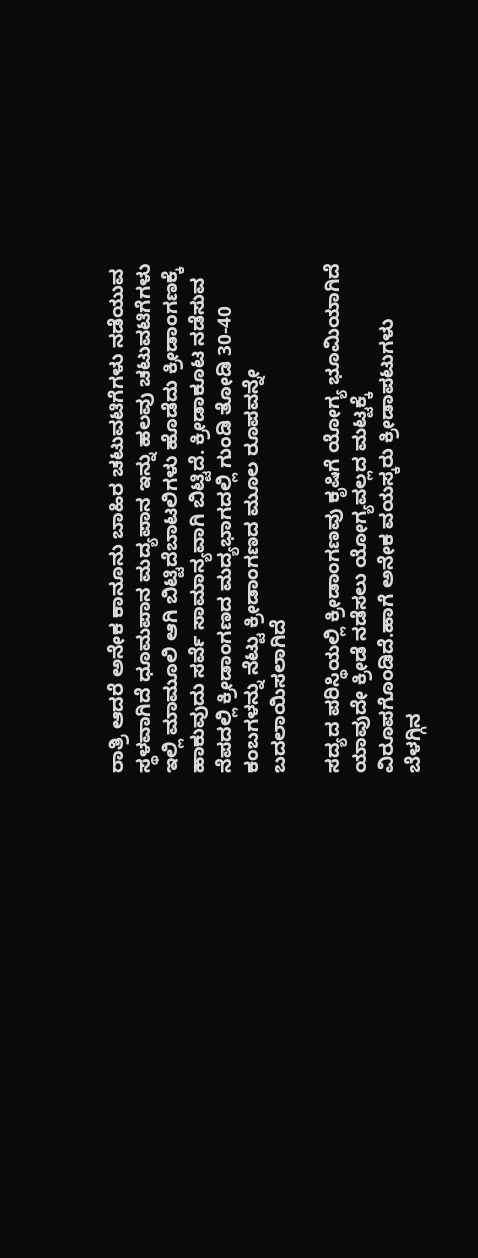ರಾತ್ರಿ ಆದರೆ ಅನೇಕ ಕಾನೂನು ಬಾಹಿರ ಚಟುವಟಿಗೆಗಳು ನಡೆಯುವ ಸ್ಥಳವಾಗಿದೆ ಧೂಮಪಾನ ಮದ್ಯಪಾನ ಇನ್ನು ಹಲವು ಚಟುವಟಿಗೆಗಳು ಇಲ್ಲಿ ಮಾಮೂಲಿ ಆಗಿ ಬಿಟ್ಟಿದೆಬಾಟಲಿಗಳು ಹೊಡೆದು ಕ್ರೀಡಾಂಗಣಕ್ಕೆ ಹಾಕುವುದು ಸರ್ವೆ ಸಾಮಾನ್ಯವಾಗಿ ಬಿಟ್ಟಿದೆ. ಕ್ರೀಡಾಕೂಟ ನಡೆಸುವ ನೆಪದಲ್ಲಿ ಕ್ರೀಡಾಂಗಣದ ಮದ್ಯಭಾಗದಲ್ಲಿ ಗುಂಡಿ ತೋಡಿ 30-40 ಕಂಬಗಳನ್ನು ನೆಟ್ಟು ಕ್ರೀಡಾಂಗಣದ ಮೂಲ ರೂಪವನ್ನೇ ಬದಲಾಯಿಸಲಾಗಿದೆ

ಸದ್ಯದ ಪರಿಸ್ಥಿಯಲ್ಲಿ ಕ್ರೀಡಾಂಗಣವು ಕೃಷಿಗೆ ಯೋಗ್ಯ ಭೂಮಿಯಾಗಿದೆ ಯಾವುದೇ ಕ್ರೀಡೆ ನಡೆಸಲು ಯೋಗ್ಯವಲ್ಲದ ಮಟ್ಟಕ್ಕೆ ವಿರೂಪಗೊಂಡಿದೆ.ಹಾಗೆ ಅನೇಕ ವಯಸ್ಕರು ಕ್ರೀಡಾಪಟುಗಳು ಬೆಳಗ್ಗಿನ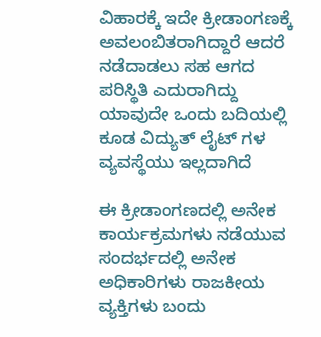ವಿಹಾರಕ್ಕೆ ಇದೇ ಕ್ರೀಡಾಂಗಣಕ್ಕೆ ಅವಲಂಬಿತರಾಗಿದ್ದಾರೆ ಆದರೆ ನಡೆದಾಡಲು ಸಹ ಆಗದ ಪರಿಸ್ಥಿತಿ ಎದುರಾಗಿದ್ದು ಯಾವುದೇ ಒಂದು ಬದಿಯಲ್ಲಿ ಕೂಡ ವಿದ್ಯುತ್ ಲೈಟ್ ಗಳ ವ್ಯವಸ್ಥೆಯು ಇಲ್ಲದಾಗಿದೆ

ಈ ಕ್ರೀಡಾಂಗಣದಲ್ಲಿ ಅನೇಕ ಕಾರ್ಯಕ್ರಮಗಳು ನಡೆಯುವ ಸಂದರ್ಭದಲ್ಲಿ ಅನೇಕ ಅಧಿಕಾರಿಗಳು ರಾಜಕೀಯ ವ್ಯಕ್ತಿಗಳು ಬಂದು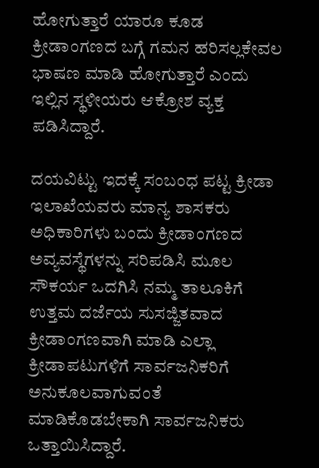ಹೋಗುತ್ತಾರೆ ಯಾರೂ ಕೂಡ ಕ್ರೀಡಾಂಗಣದ ಬಗ್ಗೆ ಗಮನ ಹರಿಸಲ್ಲಕೇವಲ ಭಾಷಣ ಮಾಡಿ ಹೋಗುತ್ತಾರೆ ಎಂದು ಇಲ್ಲಿನ ಸ್ಥಳೀಯರು ಆಕ್ರೋಶ ವ್ಯಕ್ತ ಪಡಿಸಿದ್ದಾರೆ.

ದಯವಿಟ್ಟು ಇದಕ್ಕೆ ಸಂಬಂಧ ಪಟ್ಟ ಕ್ರೀಡಾ ಇಲಾಖೆಯವರು ಮಾನ್ಯ ಶಾಸಕರು ಅಧಿಕಾರಿಗಳು ಬಂದು ಕ್ರೀಡಾಂಗಣದ ಅವ್ಯವಸ್ಥೆಗಳನ್ನು ಸರಿಪಡಿಸಿ ಮೂಲ ಸೌಕರ್ಯ ಒದಗಿಸಿ ನಮ್ಮ ತಾಲೂಕಿಗೆ ಉತ್ತಮ ದರ್ಜೆಯ ಸುಸಜ್ಜಿತವಾದ ಕ್ರೀಡಾಂಗಣವಾಗಿ ಮಾಡಿ ಎಲ್ಲಾ ಕ್ರೀಡಾಪಟುಗಳಿಗೆ ಸಾರ್ವಜನಿಕರಿಗೆ ಅನುಕೂಲವಾಗುವಂತೆ ಮಾಡಿಕೊಡಬೇಕಾಗಿ ಸಾರ್ವಜನಿಕರು ಒತ್ತಾಯಿಸಿದ್ದಾರೆ.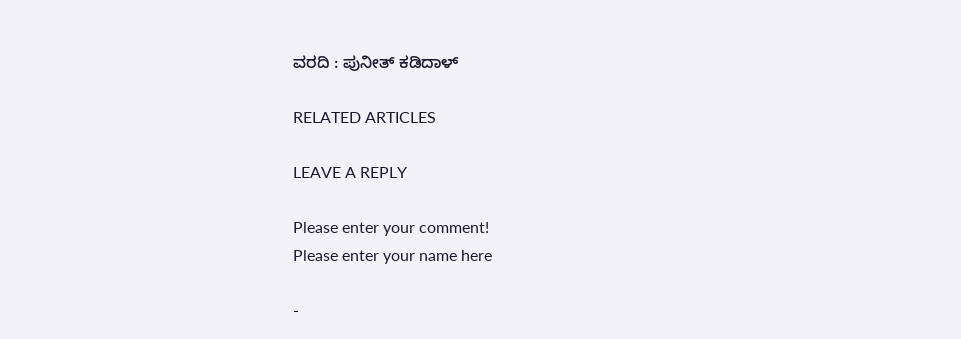ವರದಿ : ಪುನೀತ್ ಕಡಿದಾಳ್

RELATED ARTICLES

LEAVE A REPLY

Please enter your comment!
Please enter your name here

-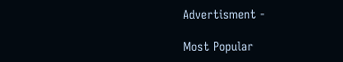Advertisment -

Most Popular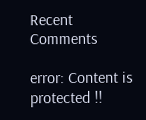Recent Comments

error: Content is protected !!